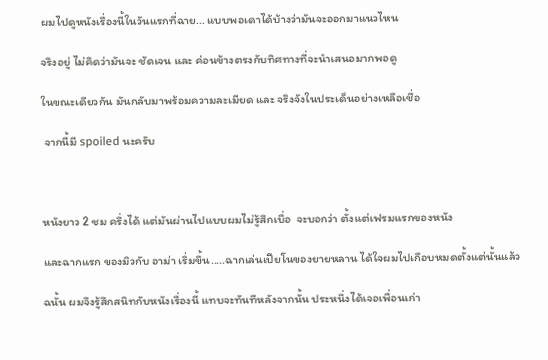ผมไปดูหนังเรื่องนี้ในวันแรกที่ฉาย... แบบพอเดาได้บ้างว่ามันจะออกมาแนวไหน

จริงอยู่ ไม่คิดว่ามันจะ ชัดเจน และ ค่อนข้างตรงกับทิศทางที่จะนำเสนอมากพอดู

ในขณะเดียวกัน มันกลับมาพร้อมความละเมียด และ จริงจังในประเด็นอย่างเหลือเชื่อ

 จากนี้มี spoiled นะครับ



หนังยาว 2 ชม ครึ่งได้ แต่มันผ่านไปแบบผมไม่รู้สึกเบื่อ  จะบอกว่า ตั้งแต่เฟรมแรกของหนัง

และฉากแรก ของมิวกับ อาม่า เริ่มขึ้น.....ฉากเล่นเปียโนของยายหลาน ได้ใจผมไปเกือบหมดตั้งแต่นั้นแล้ว

ฉนั้น ผมจึงรู้สึกสนิทกับหนังเรื่องนี้ แทบจะทันทีหลังจากนั้น ประหนึ่งได้เจอเพื่อนเก่า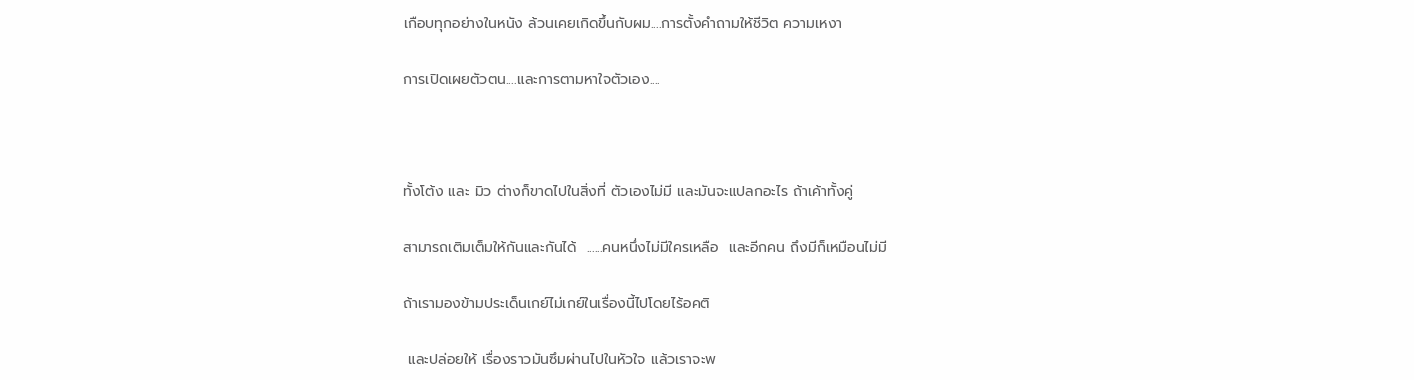เกือบทุกอย่างในหนัง ล้วนเคยเกิดขึ้นกับผม....การตั้งคำถามให้ชีวิต ความเหงา

การเปิดเผยตัวตน....และการตามหาใจตัวเอง....



ทั้งโต้ง และ มิว ต่างก็ขาดไปในสิ่งที่ ตัวเองไม่มี และมันจะแปลกอะไร ถ้าเค้าทั้งคู่

สามารถเติมเต็มให้กันและกันได้  ......คนหนึ่งไม่มีใครเหลือ  และอีกคน ถึงมีก็เหมือนไม่มี

ถ้าเรามองข้ามประเด็นเกย์ไม่เกย์ในเรื่องนี้ไปโดยไร้อคติ

 และปล่อยให้ เรื่องราวมันซึมผ่านไปในหัวใจ แล้วเราจะพ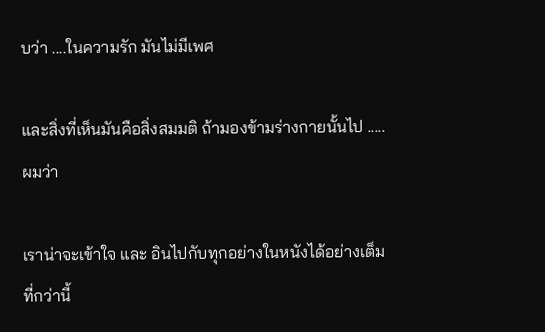บว่า ....ในความรัก มันไม่มีเพศ

และสิ่งที่เห็นมันคือสิ่งสมมติ ถ้ามองข้ามร่างกายนั้นไป .....ผมว่า

เราน่าจะเข้าใจ และ อินไปกับทุกอย่างในหนังได้อย่างเต็มที่กว่านี้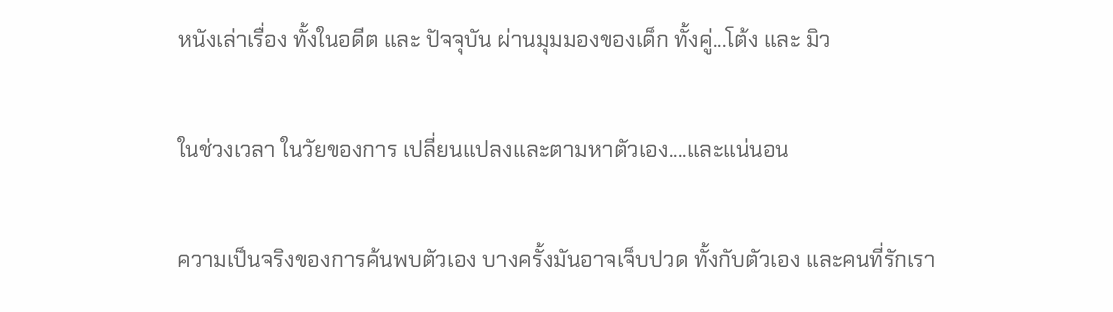หนังเล่าเรื่อง ทั้งในอดีต และ ปัจจุบัน ผ่านมุมมองของเด็ก ทั้งคู่...โต้ง และ มิว

ในช่วงเวลา ในวัยของการ เปลี่ยนแปลงและตามหาตัวเอง....และแน่นอน

ความเป็นจริงของการค้นพบตัวเอง บางครั้งมันอาจเจ็บปวด ทั้งกับตัวเอง และคนที่รักเรา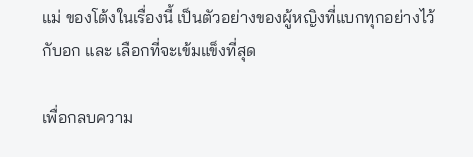แม่ ของโต้งในเรื่องนี้ เป็นตัวอย่างของผู้หญิงที่แบกทุกอย่างไว้กับอก และ เลือกที่จะเข้มแข็งที่สุด

เพื่อกลบความ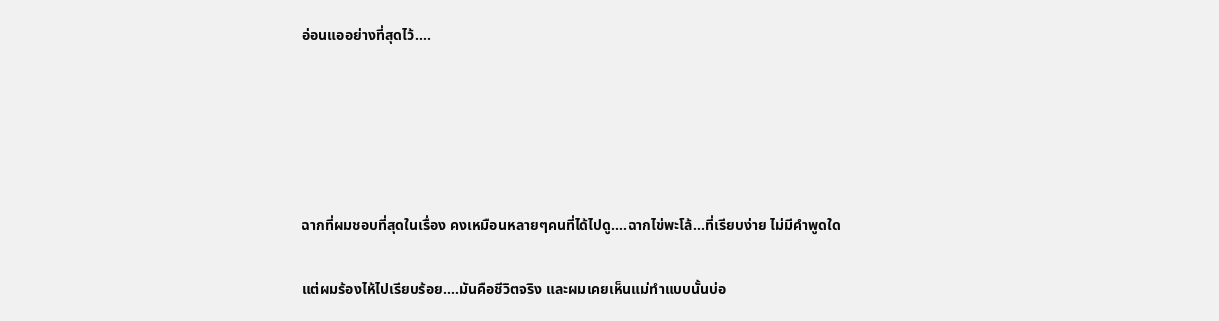อ่อนแออย่างที่สุดไว้....





ฉากที่ผมชอบที่สุดในเรื่อง คงเหมือนหลายๆคนที่ได้ไปดู....ฉากไข่พะโล้...ที่เรียบง่าย ไม่มีคำพูดใด

แต่ผมร้องไห้ไปเรียบร้อย....มันคือชีวิตจริง และผมเคยเห็นแม่ทำแบบนั้นบ่อ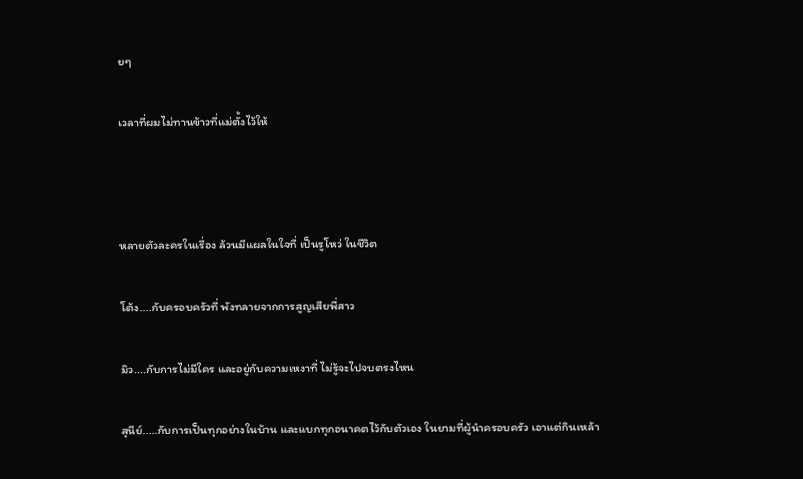ยๆ

เวลาที่ผมไม่ทานข้าวที่แม่ตั้งไว้ให้



หลายตัวละครในเรื่อง ล้วนมีแผลในใจที่ เป็นรูโหว่ ในชีวิต

โต้ง....กับครอบครัวที่ พังทลายจากการสูญเสียพี่สาว

มิว....กับการไม่มีใคร และอยู่กับความเหงาที่ ไม่รู้จะไปจบตรงไหน

สุนีย์.....กับการเป็นทุกอย่างในบ้าน และแบกทุกอนาคตไว้กับตัวเอง ในยามที่ผู้นำครอบครัว เอาแต่กินเหล้า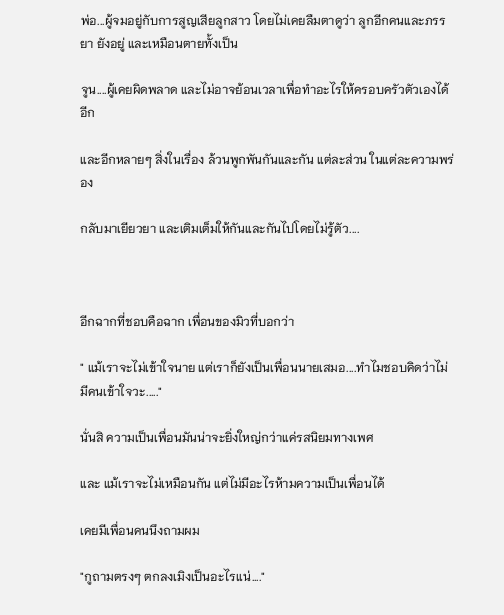พ่อ...ผู้จมอยู่กับการสูญเสียลูกสาว โดยไม่เคยลืมตาดูว่า ลูกอีกคนและภรรยา ยังอยู่ และเหมือนตายทั้งเป็น

จูน....ผู้เคยผิดพลาด และไม่อาจย้อนเวลาเพื่อทำอะไรให้ครอบครัวตัวเองได้อีก

และอีกหลายๆ สิ่งในเรื่อง ล้วนพูกพันกันและกัน แต่ละส่วน ในแต่ละความพร่อง

กลับมาเยียวยา และเติมเต็มให้กันและกันไปโดยไม่รู้ตัว....



อีกฉากที่ชอบคือฉาก เพื่อนของมิวที่บอกว่า

" แม้เราจะไม่เข้าใจนาย แต่เราก็ยังเป็นเพื่อนนายเสมอ....ทำไมชอบคิดว่าไม่มีคนเข้าใจวะ....."

นั่นสิ ความเป็นเพื่อนมันน่าจะยิ่งใหญ่กว่าแค่รสนิยมทางเพศ

และ แม้เราจะไม่เหมือนกัน แต่ไม่มีอะไรห้ามความเป็นเพื่อนได้

เคยมีเพื่อนคนนึงถามผม

"กูถามตรงๆ ตกลงเมิงเป็นอะไรแน่...."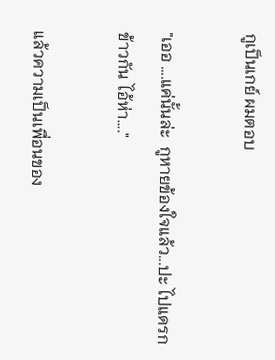กูเป็นเกย์ ผมตอบ

"เออ ....แค่นั้นล่ะ  กูหายข้องใจแล้ว...ปะ ไปแดรกข้าวกัน ไอ้ห่า...."

แล้วความเป็นเพื่อนของ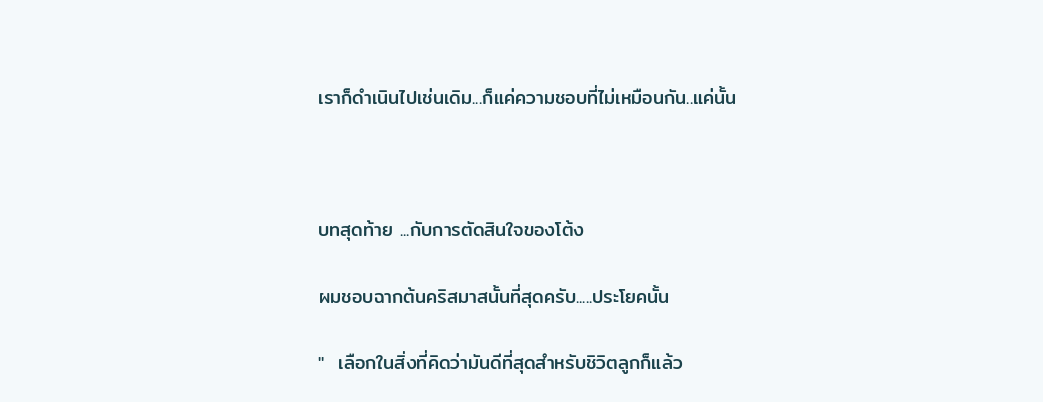เราก็ดำเนินไปเช่นเดิม...ก็แค่ความชอบที่ไม่เหมือนกัน..แค่นั้น



บทสุดท้าย ...กับการตัดสินใจของโต้ง

ผมชอบฉากต้นคริสมาสนั้นที่สุดครับ.....ประโยคนั้น

"  เลือกในสิ่งที่คิดว่ามันดีที่สุดสำหรับชิวิตลูกก็แล้ว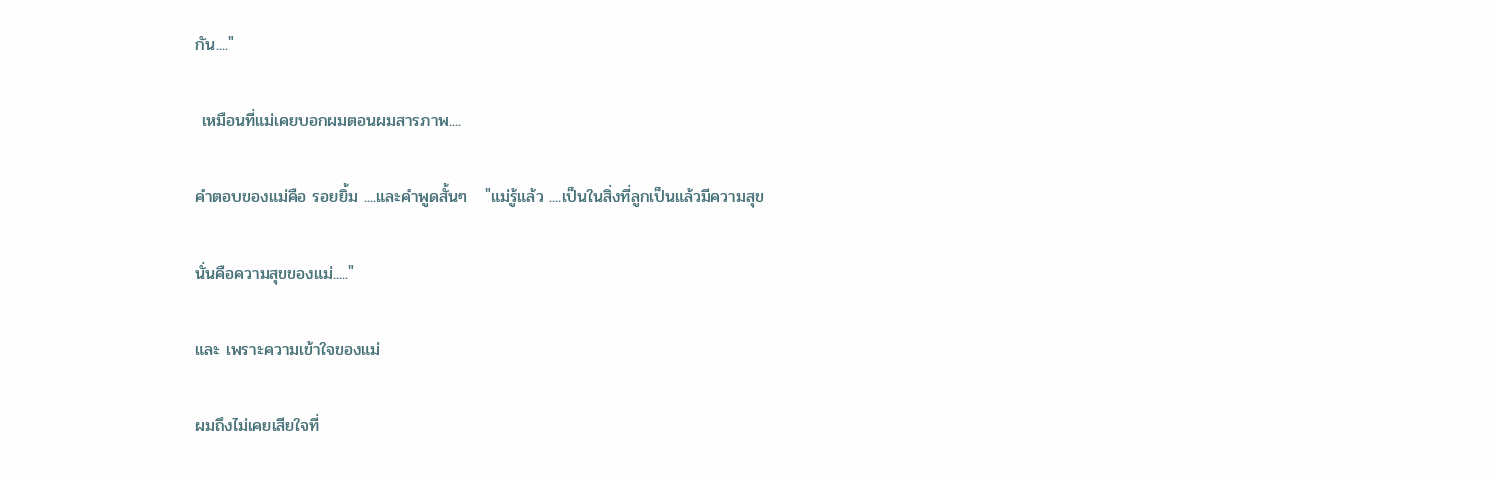กัน...."

 เหมือนที่แม่เคยบอกผมตอนผมสารภาพ....

คำตอบของแม่คือ รอยยิ้ม ....และคำพูดสั้นๆ   "แม่รู้แล้ว ....เป็นในสิ่งที่ลูกเป็นแล้วมีความสุข

นั่นคือความสุขของแม่....."

และ เพราะความเข้าใจของแม่

ผมถึงไม่เคยเสียใจที่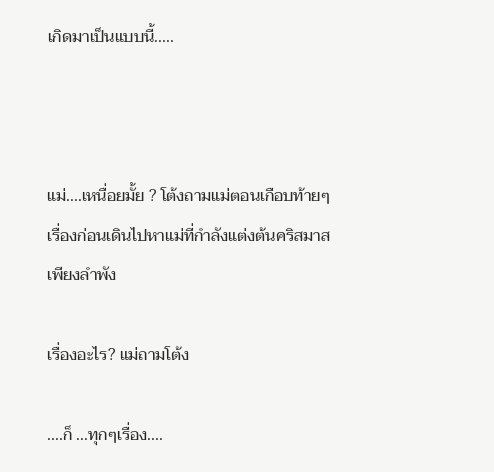เกิดมาเป็นแบบนี้.....



แม่....เหนื่อยมั้ย ? โต้งถามแม่ตอนเกือบท้ายๆ เรื่องก่อนเดินไปหาแม่ที่กำลังแต่งต้นคริสมาสเพียงลำพัง

เรื่องอะไร? แม่ถามโต้ง

....ก็ ...ทุกๆเรื่อง....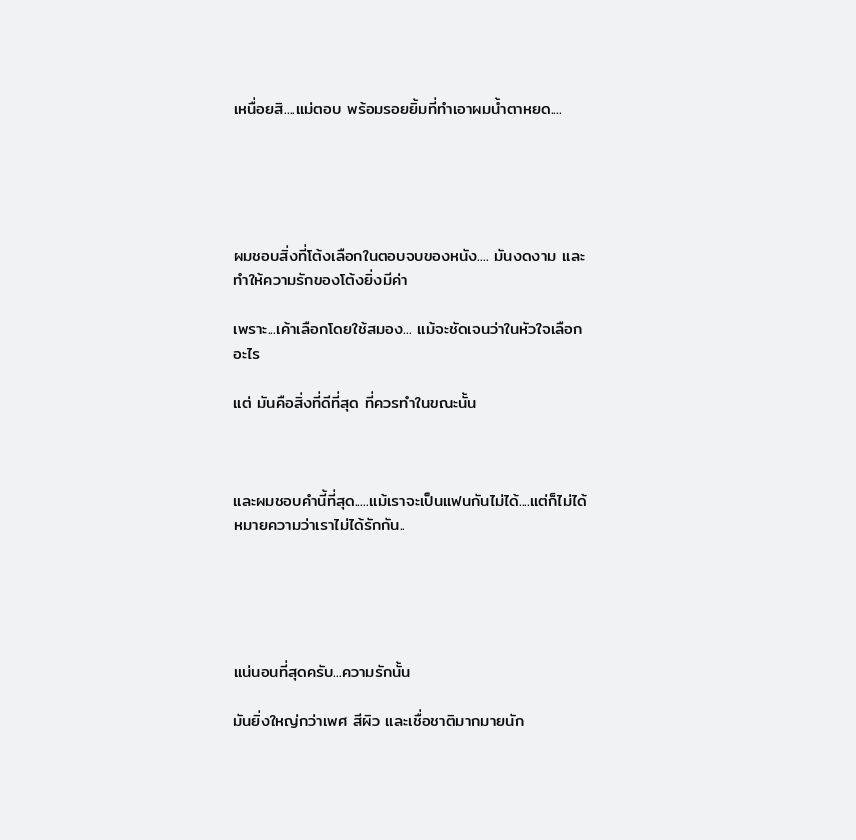เหนื่อยสิ....แม่ตอบ พร้อมรอยยิ้มที่ทำเอาผมน้ำตาหยด....





ผมชอบสิ่งที่โต้งเลือกในตอบจบของหนัง.... มันงดงาม และ ทำให้ความรักของโต้งยิ่งมีค่า

เพราะ...เค้าเลือกโดยใช้สมอง... แม้จะชัดเจนว่าในหัวใจเลือกอะไร

แต่ มันคือสิ่งที่ดีที่สุด ที่ควรทำในขณะนั้น



และผมชอบคำนี้ที่สุด.....แม้เราจะเป็นแฟนกันไม่ได้....แต่ก็ไม่ได้หมายความว่าเราไม่ได้รักกัน..





แน่นอนที่สุดครับ...ความรักนั้น

มันยิ่งใหญ่กว่าเพศ สีผิว และเชื่อชาติมากมายนัก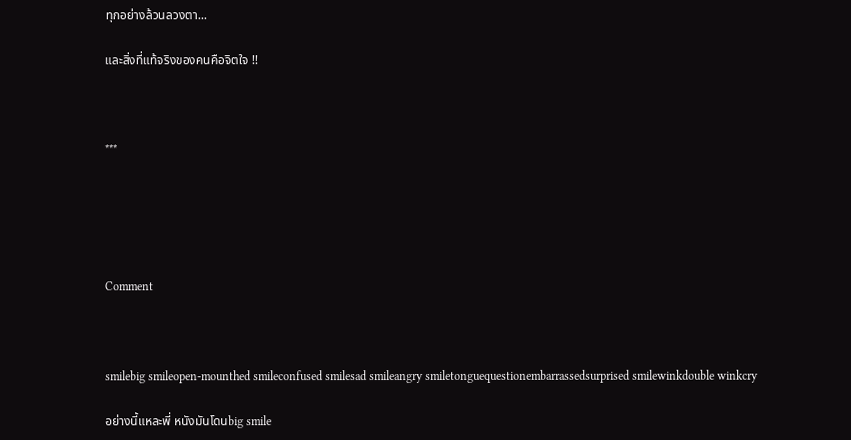ทุกอย่างล้วนลวงตา...

และสิ่งที่แท้จริงของคนคือจิตใจ !!



***





Comment



smilebig smileopen-mounthed smileconfused smilesad smileangry smiletonguequestionembarrassedsurprised smilewinkdouble winkcry

อย่างนี้แหละพี่ หนังมันโดนbig smile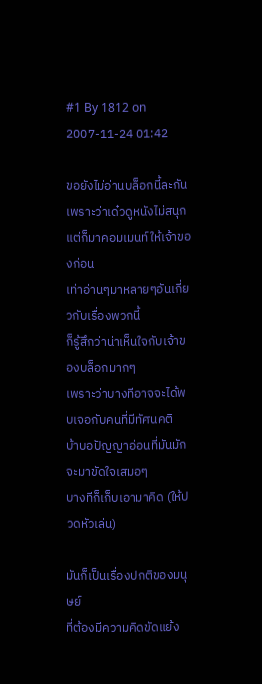#1 By 1812 on 2007-11-24 01:42

ขอยังไม่อ่านบล็อกนี้ละกัน เพราะว่าเด๋วดูหนังไม่สนุก
แต่ก็มาคอมเมนท์ให้เจ้าของก่อน
เท่าอ่านๆมาหลายๆอันเกี่ยวกับเรื่องพวกนี้
ก็รู้สึกว่าน่าเห็นใจกับเจ้าของบล็อกมากๆ
เพราะว่าบางทีอาจจะได้พบเจอกับคนที่มีทัศนคติ
บ้าบอปัญญาอ่อนที่มันมักจะมาขัดใจเสมอๆ
บางทีก็เก็บเอามาคิด (ให้ปวดหัวเล่น)

มันก็เป็นเรื่องปกติของมนุษย์
ที่ต้องมีความคิดขัดแย้ง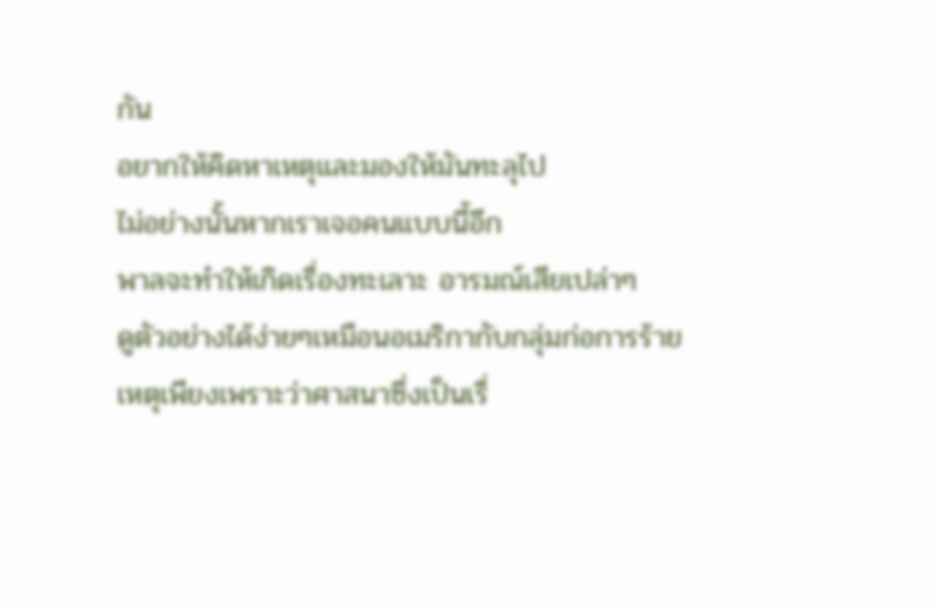กัน
อยากให้คิดหาเหตุและมองให้มันทะลุไป
ไม่อย่างนั้นหากเราเจอคนแบบนี้อีก
พาลจะทำให้เกิดเรื่องทะเลาะ อารมณ์เสียเปล่าๆ
ดูตัวอย่างได้ง่ายๆเหมือนอเมริกากับกลุ่มก่อการร้าย
เหตุเพียงเพราะว่าศาสนาซึ่งเป็นเรื่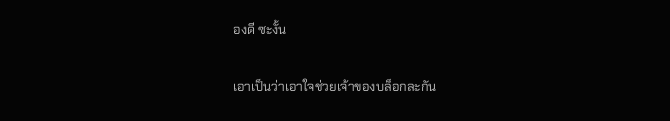องดี ซะงั้น

เอาเป็นว่าเอาใจช่วยเจ้าของบล็อกละกัน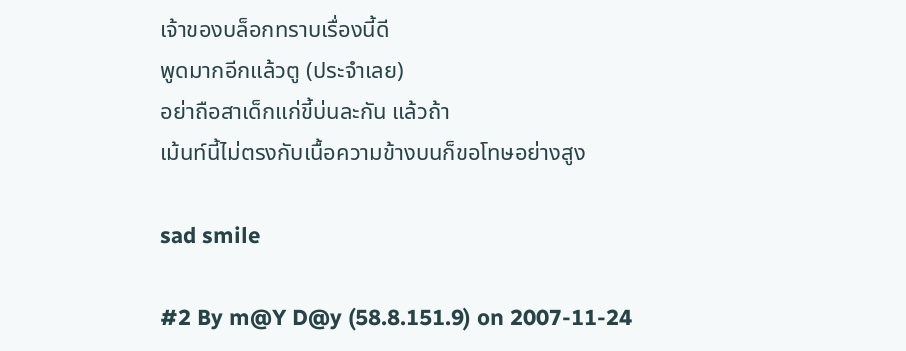เจ้าของบล็อกทราบเรื่องนี้ดี
พูดมากอีกแล้วตู (ประจำเลย)
อย่าถือสาเด็กแก่ขี้บ่นละกัน แล้วถ้า
เม้นท์นี้ไม่ตรงกับเนื้อความข้างบนก็ขอโทษอย่างสูง

sad smile

#2 By m@Y D@y (58.8.151.9) on 2007-11-24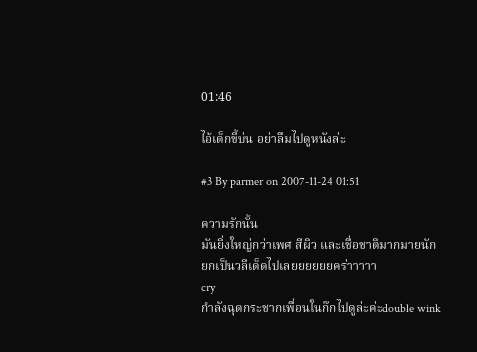01:46

ไอ้เด็กขี้บ่น อย่าลืมไปดูหนังล่ะ

#3 By parmer on 2007-11-24 01:51

ความรักนั้น
มันยิ่งใหญ่กว่าเพศ สีผิว และเชื่อชาติมากมายนัก
ยกเป็นวลีเด็ดไปเลยยยยยยคร่าาาาา
cry
กำลังฉุดกระชากเพื่อนในก๊กไปดูล่ะค่ะdouble wink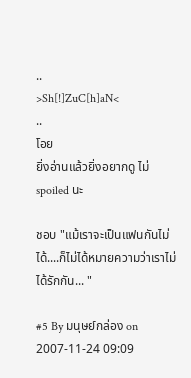..
>Sh[!]ZuC[h]aN<
..
โอย
ยิ่งอ่านแล้วยิ่งอยากดู ไม่ spoiled นะ

ชอบ "แม้เราจะเป็นแฟนกันไม่ได้....ก็ไม่ได้หมายความว่าเราไม่ได้รักกัน... "

#5 By มนุษย์กล่อง on 2007-11-24 09:09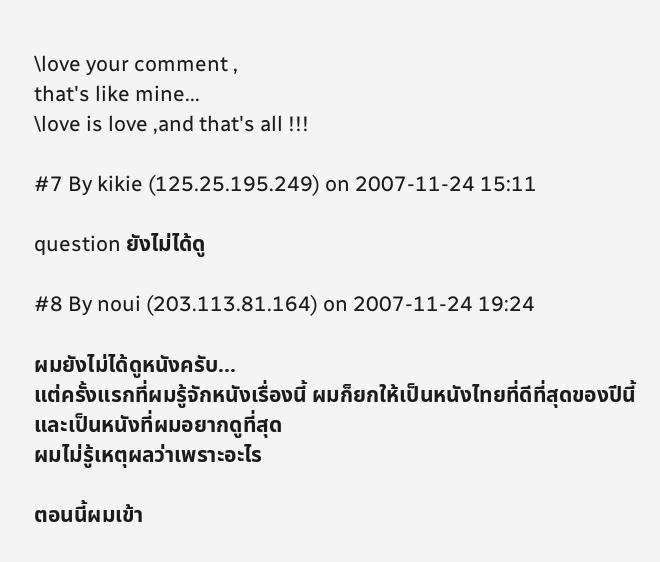\love your comment ,
that's like mine...
\love is love ,and that's all !!!

#7 By kikie (125.25.195.249) on 2007-11-24 15:11

question ยังไม่ได้ดู

#8 By noui (203.113.81.164) on 2007-11-24 19:24

ผมยังไม่ได้ดูหนังครับ...
แต่ครั้งแรกที่ผมรู้จักหนังเรื่องนี้ ผมก็ยกให้เป็นหนังไทยที่ดีที่สุดของปีนี้
และเป็นหนังที่ผมอยากดูที่สุด
ผมไม่รู้เหตุผลว่าเพราะอะไร

ตอนนี้ผมเข้า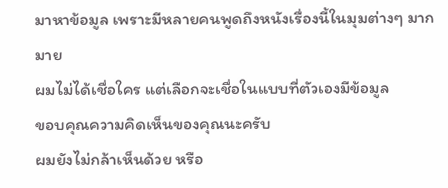มาหาข้อมูล เพราะมีหลายคนพูดถึงหนังเรื่องนี้ในมุมต่างๆ มากมาย
ผมไม่ได้เชื่อใคร แต่เลือกจะเชื่อในแบบที่ตัวเองมีข้อมูล
ขอบคุณความคิดเห็นของคุณนะครับ
ผมยังไม่กล้าเห็นด้วย หรือ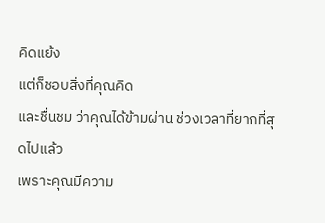คิดแย้ง
แต่ก็ชอบสิ่งที่คุณคิด
และชื่นชม ว่าคุณได้ข้ามผ่าน ช่วงเวลาที่ยากที่สุดไปแล้ว
เพราะคุณมีความ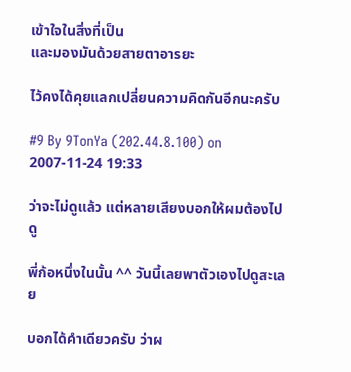เข้าใจในสิ่งที่เป็น
และมองมันด้วยสายตาอารยะ

ไว้คงได้คุยแลกเปลี่ยนความคิดกันอีกนะครับ

#9 By 9TonYa (202.44.8.100) on 2007-11-24 19:33

ว่าจะไม่ดูแล้ว แต่หลายเสียงบอกให้ผมต้องไปดู

พี่ก้อหนึ่งในนั้น ^^ วันนี้เลยพาตัวเองไปดูสะเลย

บอกได้คำเดียวครับ ว่าผ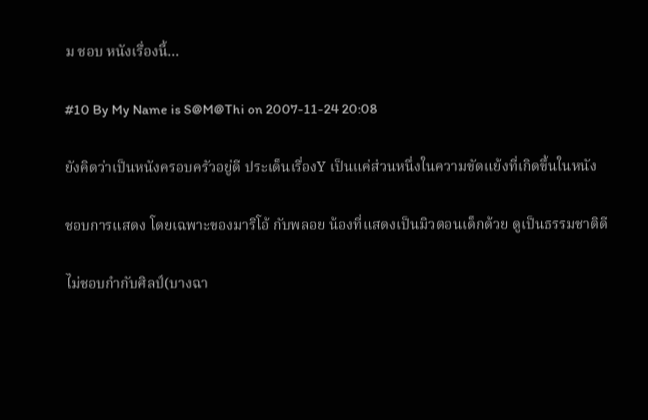ม ชอบ หนังเรื่องนี้...

#10 By My Name is S@M@Thi on 2007-11-24 20:08

ยังคิดว่าเป็นหนังครอบครัวอยู่ดี ประเด็นเรื่องY เป็นแค่ส่วนหนึ่งในความขัดแย้งที่เกิดขึ้นในหนัง

ชอบการแสดง โดยเฉพาะของมาริโอ้ กับพลอย น้องที่แสดงเป็นมิวตอนเด็กด้วย ดูเป็นธรรมชาติดี

ไม่ชอบกำกับศิลป์(บางฉา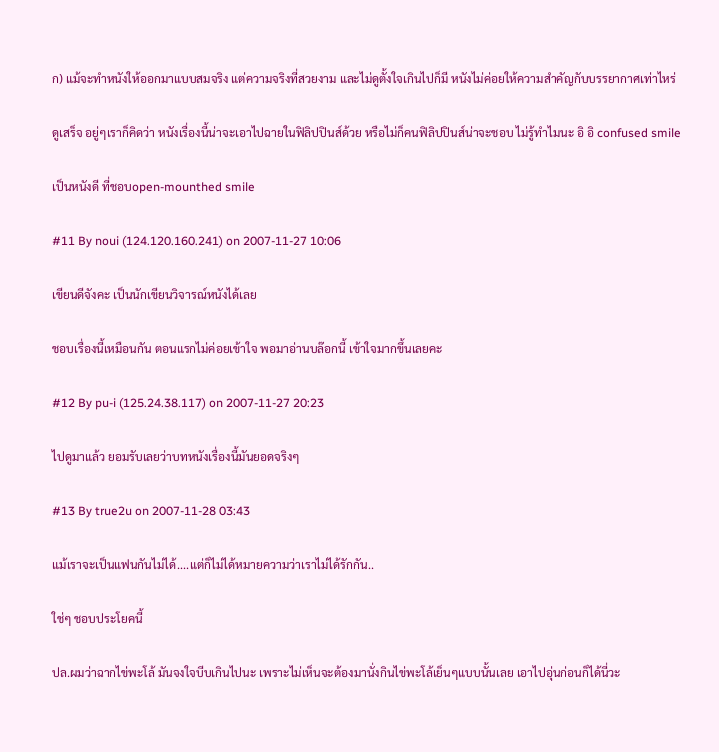ก) แม้จะทำหนังให้ออกมาแบบสมจริง แต่ความจริงที่สวยงาม และไม่ดูตั้งใจเกินไปก็มี หนังไม่ค่อยให้ความสำคัญกับบรรยากาศเท่าไหร่

ดูเสร็จ อยู่ๆเราก็คิดว่า หนังเรื่องนี้น่าจะเอาไปฉายในฟิลิปปินส์ด้วย หรือไม่ก็คนฟิลิปปินส์น่าจะชอบ ไม่รู้ทำไมนะ อิ อิ confused smile

เป็นหนังดี ที่ชอบopen-mounthed smile

#11 By noui (124.120.160.241) on 2007-11-27 10:06

เขียนดีจังคะ เป็นนักเขียนวิจารณ์หนังได้เลย

ชอบเรื่องนี้เหมือนกัน ตอนแรกไม่ค่อยเข้าใจ พอมาอ่านบล๊อกนี้ เข้าใจมากขึ้นเลยคะ

#12 By pu-i (125.24.38.117) on 2007-11-27 20:23

ไปดูมาแล้ว ยอมรับเลยว่าบทหนังเรื่องนี้มันยอดจริงๆ

#13 By true2u on 2007-11-28 03:43

แม้เราจะเป็นแฟนกันไม่ได้....แต่ก็ไม่ได้หมายความว่าเราไม่ได้รักกัน..

ใช่ๆ ชอบประโยคนี้

ปล.ผมว่าฉากไข่พะโล้ มันจงใจบีบเกินไปนะ เพราะไม่เห็นจะต้องมานั่งกินไข่พะโล้เย็นๆแบบนั้นเลย เอาไปอุ่นก่อนก็ได้นี่วะ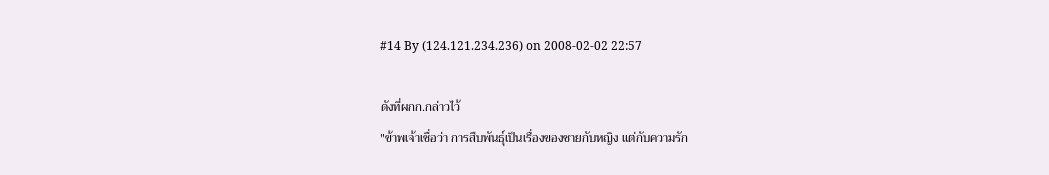#14 By (124.121.234.236) on 2008-02-02 22:57

ดังที่ผกก.กล่าวไว้
"ข้าพเจ้าเชื่อว่า การสืบพันธุ์เป็นเรื่องของชายกับหญิง แต่กับความรัก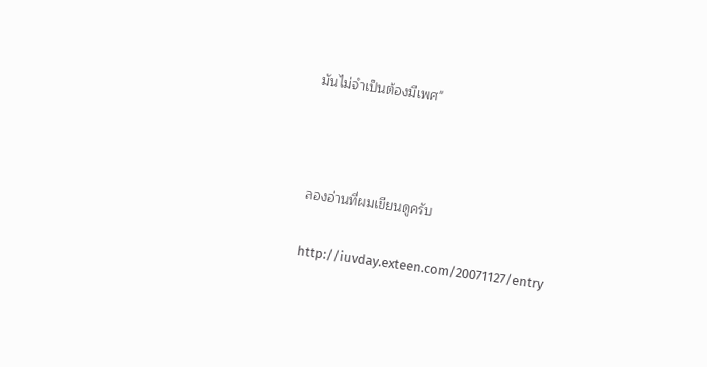มันไม่จำเป็นต้องมีเพศ"



ลองอ่านที่ผมเขียนดูครับ

http://iuvday.exteen.com/20071127/entry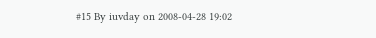#15 By iuvday on 2008-04-28 19:02